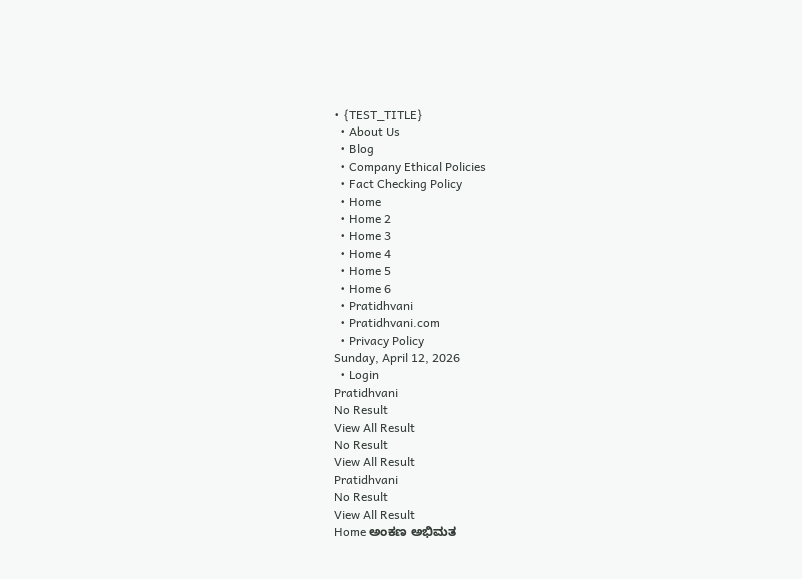• {TEST_TITLE}
  • About Us
  • Blog
  • Company Ethical Policies
  • Fact Checking Policy
  • Home
  • Home 2
  • Home 3
  • Home 4
  • Home 5
  • Home 6
  • Pratidhvani
  • Pratidhvani.com
  • Privacy Policy
Sunday, April 12, 2026
  • Login
Pratidhvani
No Result
View All Result
No Result
View All Result
Pratidhvani
No Result
View All Result
Home ಅಂಕಣ ಅಭಿಮತ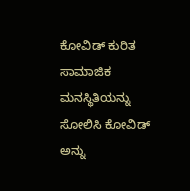ಕೋವಿಡ್ ಕುರಿತ ಸಾಮಾಜಿಕ ಮನಸ್ಥಿತಿಯನ್ನು ಸೋಲಿಸಿ ಕೋವಿಡ್ ಅನ್ನು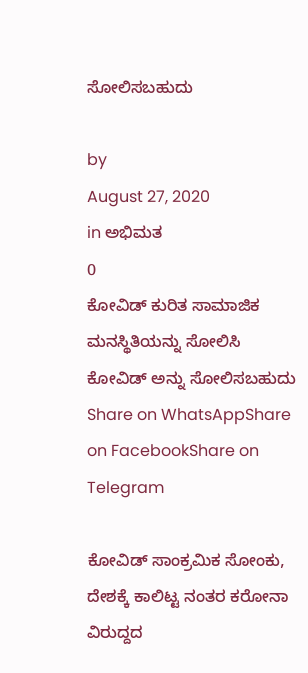ಸೋಲಿಸಬಹುದು

by
August 27, 2020
in ಅಭಿಮತ
0
ಕೋವಿಡ್ ಕುರಿತ ಸಾಮಾಜಿಕ ಮನಸ್ಥಿತಿಯನ್ನು ಸೋಲಿಸಿ ಕೋವಿಡ್ ಅನ್ನು ಸೋಲಿಸಬಹುದು
Share on WhatsAppShare on FacebookShare on Telegram

ಕೋವಿಡ್‌ ಸಾಂಕ್ರಮಿಕ ಸೋಂಕು, ದೇಶಕ್ಕೆ ಕಾಲಿಟ್ಟ ನಂತರ ಕರೋನಾ ವಿರುದ್ದದ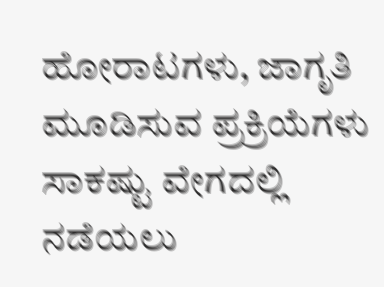ಹೋರಾಟಗಳು, ಜಾಗೃತಿ ಮೂಡಿಸುವ ಪ್ರಕ್ರಿಯೆಗಳು ಸಾಕಷ್ಟು ವೇಗದಲ್ಲಿ ನಡೆಯಲು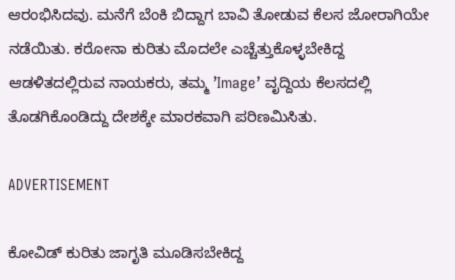ಆರಂಭಿಸಿದವು. ಮನೆಗೆ ಬೆಂಕಿ ಬಿದ್ದಾಗ ಬಾವಿ ತೋಡುವ ಕೆಲಸ ಜೋರಾಗಿಯೇ ನಡೆಯಿತು. ಕರೋನಾ ಕುರಿತು ಮೊದಲೇ ಎಚ್ಚೆತ್ತುಕೊಳ್ಳಬೇಕಿದ್ದ ಆಡಳಿತದಲ್ಲಿರುವ ನಾಯಕರು, ತಮ್ಮ ʼImage’ ವೃದ್ದಿಯ ಕೆಲಸದಲ್ಲಿ ತೊಡಗಿಕೊಂಡಿದ್ದು ದೇಶಕ್ಕೇ ಮಾರಕವಾಗಿ ಪರಿಣಮಿಸಿತು.

ADVERTISEMENT

ಕೋವಿಡ್‌ ಕುರಿತು ಜಾಗೃತಿ ಮೂಡಿಸಬೇಕಿದ್ದ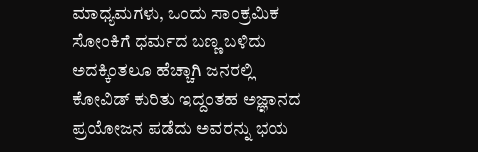ಮಾಧ್ಯಮಗಳು, ಒಂದು ಸಾಂಕ್ರಮಿಕ ಸೋಂಕಿಗೆ ಧರ್ಮದ ಬಣ್ಣ ಬಳಿದು ಅದಕ್ಕಿಂತಲೂ ಹೆಚ್ಚಾಗಿ ಜನರಲ್ಲಿ ಕೋವಿಡ್‌ ಕುರಿತು ಇದ್ದಂತಹ ಅಜ್ಞಾನದ ಪ್ರಯೋಜನ ಪಡೆದು ಅವರನ್ನು ಭಯ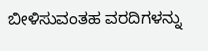ಬೀಳಿಸುವಂತಹ ವರದಿಗಳನ್ನು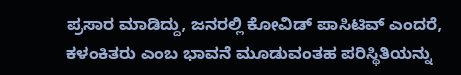ಪ್ರಸಾರ ಮಾಡಿದ್ದು, ಜನರಲ್ಲಿ ಕೋವಿಡ್‌ ಪಾಸಿಟಿವ್‌ ಎಂದರೆ, ಕಳಂಕಿತರು ಎಂಬ ಭಾವನೆ ಮೂಡುವಂತಹ ಪರಿಸ್ಥಿತಿಯನ್ನು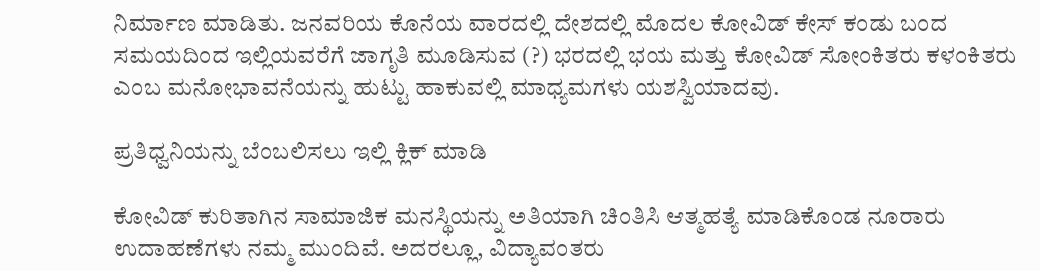ನಿರ್ಮಾಣ ಮಾಡಿತು. ಜನವರಿಯ ಕೊನೆಯ ವಾರದಲ್ಲಿ ದೇಶದಲ್ಲಿ ಮೊದಲ ಕೋವಿಡ್‌ ಕೇಸ್ ಕಂಡು ಬಂದ ಸಮಯದಿಂದ ಇಲ್ಲಿಯವರೆಗೆ ಜಾಗೃತಿ ಮೂಡಿಸುವ (?) ಭರದಲ್ಲಿ ಭಯ ಮತ್ತು ಕೋವಿಡ್‌ ಸೋಂಕಿತರು ಕಳಂಕಿತರು ಎಂಬ ಮನೋಭಾವನೆಯನ್ನು ಹುಟ್ಟು ಹಾಕುವಲ್ಲಿ ಮಾಧ್ಯಮಗಳು ಯಶಸ್ವಿಯಾದವು.

ಪ್ರತಿಧ್ವನಿಯನ್ನು ಬೆಂಬಲಿಸಲು ಇಲ್ಲಿ ಕ್ಲಿಕ್‌ ಮಾಡಿ

ಕೋವಿಡ್‌ ಕುರಿತಾಗಿನ ಸಾಮಾಜಿಕ ಮನಸ್ಥಿಯನ್ನು ಅತಿಯಾಗಿ ಚಿಂತಿಸಿ ಆತ್ಮಹತ್ಯೆ ಮಾಡಿಕೊಂಡ ನೂರಾರು ಉದಾಹಣೆಗಳು ನಮ್ಮ ಮುಂದಿವೆ. ಅದರಲ್ಲೂ, ವಿದ್ಯಾವಂತರು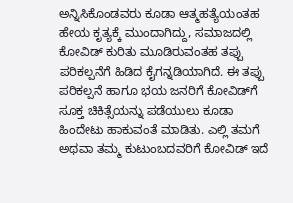ಅನ್ನಿಸಿಕೊಂಡವರು ಕೂಡಾ ಆತ್ಮಹತ್ಯೆಯಂತಹ‌ ಹೇಯ ಕೃತ್ಯಕ್ಕೆ ಮುಂದಾಗಿದ್ದು, ಸಮಾಜದಲ್ಲಿ ಕೋವಿಡ್‌ ಕುರಿತು ಮೂಡಿರುವಂತಹ ತಪ್ಪು ಪರಿಕಲ್ಪನೆಗೆ ಹಿಡಿದ ಕೈಗನ್ನಡಿಯಾಗಿದೆ. ಈ ತಪ್ಪು ಪರಿಕಲ್ಪನೆ ಹಾಗೂ ಭಯ ಜನರಿಗೆ ಕೋವಿಡ್‌ಗೆ ಸೂಕ್ತ ಚಿಕಿತ್ಸೆಯನ್ನು ಪಡೆಯುಲು ಕೂಡಾ ಹಿಂದೇಟು ಹಾಕುವಂತೆ ಮಾಡಿತು. ಎಲ್ಲಿ ತಮಗೆ ಅಥವಾ ತಮ್ಮ ಕುಟುಂಬದವರಿಗೆ ಕೋವಿಡ್‌ ಇದೆ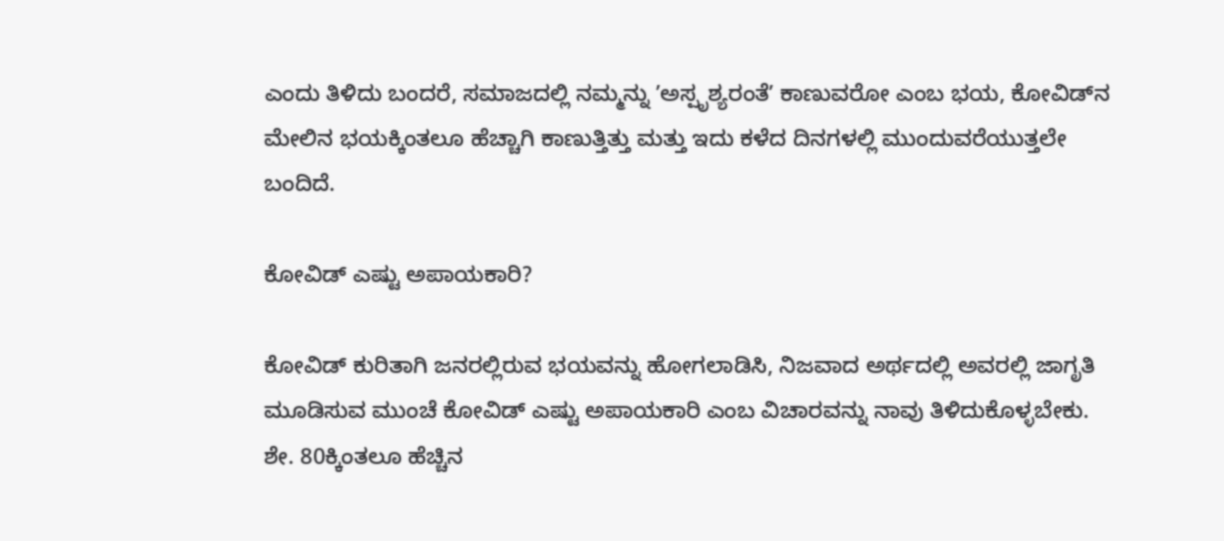ಎಂದು ತಿಳಿದು ಬಂದರೆ, ಸಮಾಜದಲ್ಲಿ ನಮ್ಮನ್ನು ʼಅಸ್ಪೃಶ್ಯರಂತೆʼ ಕಾಣುವರೋ ಎಂಬ ಭಯ, ಕೋವಿಡ್‌ನ ಮೇಲಿನ ಭಯಕ್ಕಿಂತಲೂ ಹೆಚ್ಚಾಗಿ ಕಾಣುತ್ತಿತ್ತು ಮತ್ತು ಇದು ಕಳೆದ ದಿನಗಳಲ್ಲಿ ಮುಂದುವರೆಯುತ್ತಲೇ ಬಂದಿದೆ.

ಕೋವಿಡ್‌ ಎಷ್ಟು ಅಪಾಯಕಾರಿ?

ಕೋವಿಡ್‌ ಕುರಿತಾಗಿ ಜನರಲ್ಲಿರುವ ಭಯವನ್ನು ಹೋಗಲಾಡಿಸಿ, ನಿಜವಾದ ಅರ್ಥದಲ್ಲಿ ಅವರಲ್ಲಿ ಜಾಗೃತಿ ಮೂಡಿಸುವ ಮುಂಚೆ ಕೋವಿಡ್‌ ಎಷ್ಟು ಅಪಾಯಕಾರಿ ಎಂಬ ವಿಚಾರವನ್ನು ನಾವು ತಿಳಿದುಕೊಳ್ಳಬೇಕು. ಶೇ. 80ಕ್ಕಿಂತಲೂ ಹೆಚ್ಚಿನ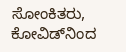ಸೋಂಕಿತರು, ಕೋವಿಡ್‌ನಿಂದ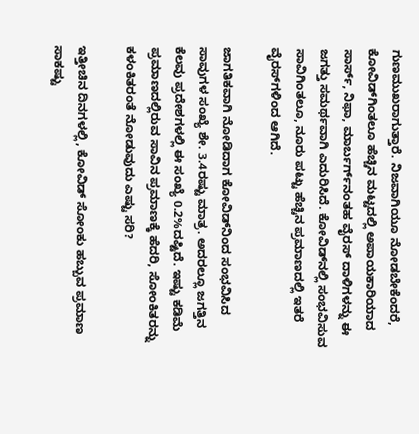ಗುಣಮುಖರಾಗುತ್ತಾರೆ. ನಿಜವಾಗಿಯೂ ನೋಡಬೇಕೆಂದರೆ, ಕೋವಿಡ್‌ಗಿಂತಲೂ ಹೆಚ್ಚಿನ ಮಟ್ಟದಲ್ಲಿ ಅಪಾಯಕಾರಿಯಾದ ಸಾರ್ಸ್‌, ನಿಫಾ, ಮಾರ್ಬರ್ಗ್‌ನಂತಹ ವೈರಸ್‌ ದಾಳಿಗಳನ್ನು ಈ ಜಗತ್ತು ಸಮರ್ಥವಾಗಿ ಎದುರಿಸಿದೆ. ಕೋವಿಡ್‌ನಲ್ಲಿ ಸಂಭವಿಸುವ ಸಾವಿಗಿಂತಲೂ, ನೂರು ಪಟ್ಟು ಹೆಚ್ಚಿನ ಪ್ರಮಾಣದಲ್ಲಿ ಇತರೆ ವೈರಸ್‌ಗಳಿಂದ ಆಗಿದೆ.

ಜಾಗತಿಕವಾಗಿ ನೋಡಿದಾಗ ಕೋವಿಡ್‌ನಿಂದ ಸಂಭವಿಸಿದ ಸಾವುಗಳ ಸಂಖ್ಯೆ ಶೇ. 3.4ರಷ್ಟು ಮಾತ್ರ. ಅದರಲ್ಲೂ ಜಗತ್ತಿನ ಕೆಲವು ಪ್ರದೇಶಗಳಲ್ಲಿ ಈ ಸಂಖ್ಯೆ 0.2%ದಷ್ಟಿದೆ. ಇಷ್ಟು ಕಡಿಮೆ ಪ್ರಮಾಣದಲ್ಲಿರುವ ಸಾವಿನ ಪ್ರಮಾಣಕ್ಕೆ ಹೆದರಿ, ಸೋಂಕಿತರನ್ನು ಕಳಂಕಿತರಂತೆ ನೋಡುವುದು ಎಷ್ಟು ಸರಿ?

ಇತ್ತೀಚಿನ ದಿನಗಳಲ್ಲಿ, ಕೋವಿಡ್‌ ಸೋಂಕು ಹಬ್ಬುವ ಪ್ರಮಾಣ ಸಾಕಷ್ಟು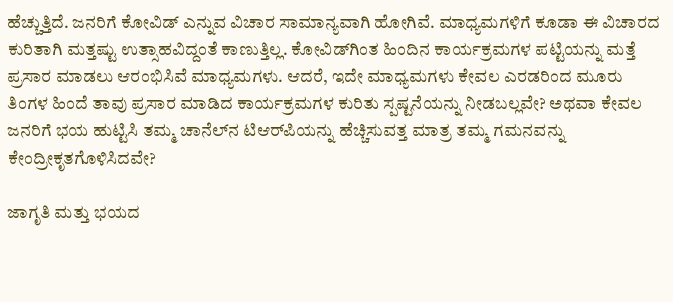ಹೆಚ್ಚುತ್ತಿದೆ. ಜನರಿಗೆ ಕೋವಿಡ್‌ ಎನ್ನುವ ವಿಚಾರ ಸಾಮಾನ್ಯವಾಗಿ ಹೋಗಿವೆ. ಮಾಧ್ಯಮಗಳಿಗೆ ಕೂಡಾ ಈ ವಿಚಾರದ ಕುರಿತಾಗಿ ಮತ್ತಷ್ಟು ಉತ್ಸಾಹವಿದ್ದಂತೆ ಕಾಣುತ್ತಿಲ್ಲ. ಕೋವಿಡ್‌ಗಿಂತ ಹಿಂದಿನ ಕಾರ್ಯಕ್ರಮಗಳ ಪಟ್ಟಿಯನ್ನು ಮತ್ತೆ ಪ್ರಸಾರ ಮಾಡಲು ಆರಂಭಿಸಿವೆ ಮಾಧ್ಯಮಗಳು. ಆದರೆ, ಇದೇ ಮಾಧ್ಯಮಗಳು ಕೇವಲ ಎರಡರಿಂದ ಮೂರು ತಿಂಗಳ ಹಿಂದೆ ತಾವು ಪ್ರಸಾರ ಮಾಡಿದ ಕಾರ್ಯಕ್ರಮಗಳ ಕುರಿತು ಸ್ಪಷ್ಟನೆಯನ್ನು ನೀಡಬಲ್ಲವೇ? ಅಥವಾ ಕೇವಲ ಜನರಿಗೆ ಭಯ ಹುಟ್ಟಿಸಿ ತಮ್ಮ ಚಾನೆಲ್‌ನ ಟಿಆರ್‌ಪಿಯನ್ನು ಹೆಚ್ಚಿಸುವತ್ತ ಮಾತ್ರ ತಮ್ಮ ಗಮನವನ್ನು ಕೇಂದ್ರೀಕೃತಗೊಳಿಸಿದವೇ?

ಜಾಗೃತಿ ಮತ್ತು ಭಯದ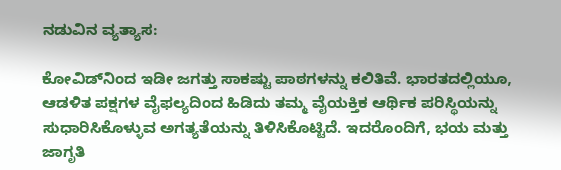ನಡುವಿನ ವ್ಯತ್ಯಾಸ:

ಕೋವಿಡ್‌ನಿಂದ ಇಡೀ ಜಗತ್ತು ಸಾಕಷ್ಟು ಪಾಠಗಳನ್ನು ಕಲಿತಿವೆ. ಭಾರತದಲ್ಲಿಯೂ, ಆಡಳಿತ ಪಕ್ಷಗಳ ವೈಫಲ್ಯದಿಂದ ಹಿಡಿದು ತಮ್ಮ ವೈಯಕ್ತಿಕ ಆರ್ಥಿಕ ಪರಿಸ್ಥಿಯನ್ನು ಸುಧಾರಿಸಿಕೊಳ್ಳುವ ಅಗತ್ಯತೆಯನ್ನು ತಿಳಿಸಿಕೊಟ್ಟಿದೆ. ಇದರೊಂದಿಗೆ, ಭಯ ಮತ್ತು ಜಾಗೃತಿ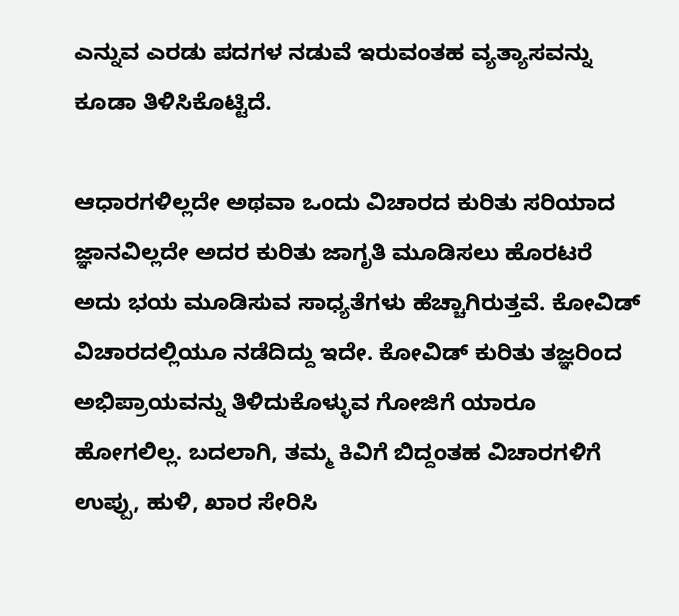ಎನ್ನುವ ಎರಡು ಪದಗಳ ನಡುವೆ ಇರುವಂತಹ ವ್ಯತ್ಯಾಸವನ್ನು ಕೂಡಾ ತಿಳಿಸಿಕೊಟ್ಟಿದೆ.

ಆಧಾರಗಳಿಲ್ಲದೇ ಅಥವಾ ಒಂದು ವಿಚಾರದ ಕುರಿತು ಸರಿಯಾದ ಜ್ಞಾನವಿಲ್ಲದೇ ಅದರ ಕುರಿತು ಜಾಗೃತಿ ಮೂಡಿಸಲು ಹೊರಟರೆ ಅದು ಭಯ ಮೂಡಿಸುವ ಸಾಧ್ಯತೆಗಳು ಹೆಚ್ಚಾಗಿರುತ್ತವೆ. ಕೋವಿಡ್‌ ವಿಚಾರದಲ್ಲಿಯೂ ನಡೆದಿದ್ದು ಇದೇ. ಕೋವಿಡ್‌ ಕುರಿತು ತಜ್ಞರಿಂದ ಅಭಿಪ್ರಾಯವನ್ನು ತಿಳಿದುಕೊಳ್ಳುವ ಗೋಜಿಗೆ ಯಾರೂ ಹೋಗಲಿಲ್ಲ. ಬದಲಾಗಿ, ತಮ್ಮ ಕಿವಿಗೆ ಬಿದ್ದಂತಹ ವಿಚಾರಗಳಿಗೆ ಉಪ್ಪು, ಹುಳಿ, ಖಾರ ಸೇರಿಸಿ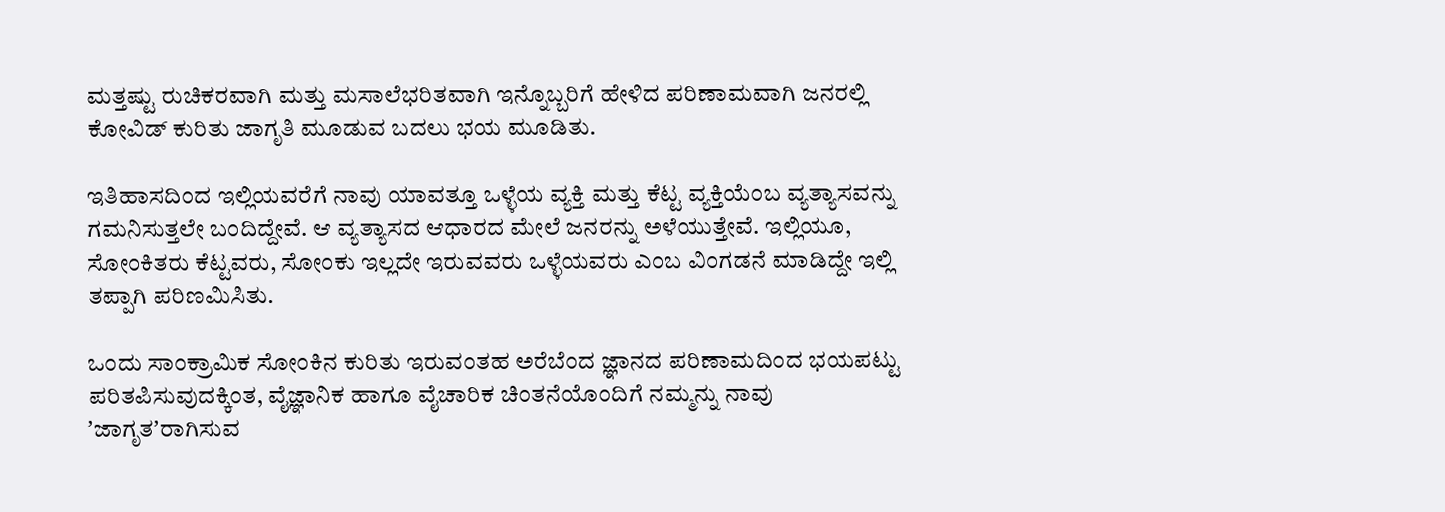ಮತ್ತಷ್ಟು ರುಚಿಕರವಾಗಿ ಮತ್ತು ಮಸಾಲೆಭರಿತವಾಗಿ ಇನ್ನೊಬ್ಬರಿಗೆ ಹೇಳಿದ ಪರಿಣಾಮವಾಗಿ ಜನರಲ್ಲಿ ಕೋವಿಡ್‌ ಕುರಿತು ಜಾಗೃತಿ ಮೂಡುವ ಬದಲು ಭಯ ಮೂಡಿತು.

ಇತಿಹಾಸದಿಂದ ಇಲ್ಲಿಯವರೆಗೆ ನಾವು ಯಾವತ್ತೂ ಒಳ್ಳೆಯ ವ್ಯಕ್ತಿ ಮತ್ತು ಕೆಟ್ಟ ವ್ಯಕ್ತಿಯೆಂಬ ವ್ಯತ್ಯಾಸವನ್ನು ಗಮನಿಸುತ್ತಲೇ ಬಂದಿದ್ದೇವೆ. ಆ ವ್ಯತ್ಯಾಸದ ಆಧಾರದ ಮೇಲೆ ಜನರನ್ನು ಅಳೆಯುತ್ತೇವೆ. ಇಲ್ಲಿಯೂ, ಸೋಂಕಿತರು ಕೆಟ್ಟವರು, ಸೋಂಕು ಇಲ್ಲದೇ ಇರುವವರು ಒಳ್ಳೆಯವರು ಎಂಬ ವಿಂಗಡನೆ ಮಾಡಿದ್ದೇ ಇಲ್ಲಿ ತಪ್ಪಾಗಿ ಪರಿಣಮಿಸಿತು.

ಒಂದು ಸಾಂಕ್ರಾಮಿಕ ಸೋಂಕಿನ ಕುರಿತು ಇರುವಂತಹ ಅರೆಬೆಂದ ಜ್ಞಾನದ ಪರಿಣಾಮದಿಂದ ಭಯಪಟ್ಟು ಪರಿತಪಿಸುವುದಕ್ಕಿಂತ, ವೈಜ್ಞಾನಿಕ ಹಾಗೂ ವೈಚಾರಿಕ ಚಿಂತನೆಯೊಂದಿಗೆ ನಮ್ಮನ್ನು ನಾವು ʼಜಾಗೃತʼರಾಗಿಸುವ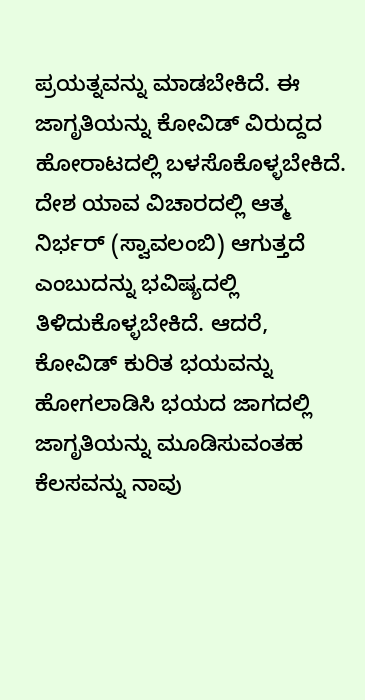ಪ್ರಯತ್ನವನ್ನು ಮಾಡಬೇಕಿದೆ. ಈ ಜಾಗೃತಿಯನ್ನು ಕೋವಿಡ್‌ ವಿರುದ್ದದ ಹೋರಾಟದಲ್ಲಿ ಬಳಸೊಕೊಳ್ಳಬೇಕಿದೆ. ದೇಶ ಯಾವ ವಿಚಾರದಲ್ಲಿ ಆತ್ಮ ನಿರ್ಭರ್‌ (ಸ್ವಾವಲಂಬಿ) ಆಗುತ್ತದೆ ಎಂಬುದನ್ನು ಭವಿಷ್ಯದಲ್ಲಿ ತಿಳಿದುಕೊಳ್ಳಬೇಕಿದೆ. ಆದರೆ, ಕೋವಿಡ್‌ ಕುರಿತ ಭಯವನ್ನು ಹೋಗಲಾಡಿಸಿ ಭಯದ ಜಾಗದಲ್ಲಿ ಜಾಗೃತಿಯನ್ನು ಮೂಡಿಸುವಂತಹ ಕೆಲಸವನ್ನು ನಾವು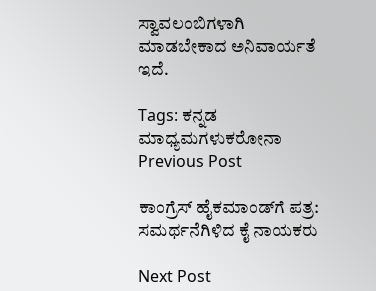ಸ್ವಾವಲಂಬಿಗಳಾಗಿ ಮಾಡಬೇಕಾದ ಅನಿವಾರ್ಯತೆ ಇದೆ.

Tags: ಕನ್ನಡ ಮಾಧ್ಯಮಗಳುಕರೋನಾ
Previous Post

ಕಾಂಗ್ರೆಸ್‌ ಹೈಕಮಾಂಡ್‌ಗೆ ಪತ್ರ: ಸಮರ್ಥನೆಗಿಳಿದ ಕೈ ನಾಯಕರು

Next Post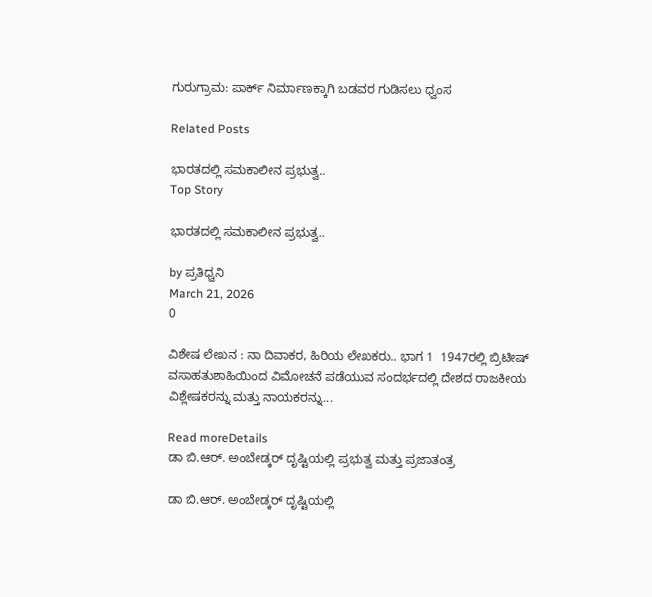ಗುರುಗ್ರಾಮ: ಪಾರ್ಕ್ ನಿರ್ಮಾಣಕ್ಕಾಗಿ ಬಡವರ ಗುಡಿಸಲು ಧ್ವಂಸ

Related Posts

ಭಾರತದಲ್ಲಿ ಸಮಕಾಲೀನ ಪ್ರಭುತ್ವ..
Top Story

ಭಾರತದಲ್ಲಿ ಸಮಕಾಲೀನ ಪ್ರಭುತ್ವ..

by ಪ್ರತಿಧ್ವನಿ
March 21, 2026
0

ವಿಶೇಷ ಲೇಖನ : ನಾ ದಿವಾಕರ, ಹಿರಿಯ ಲೇಖಕರು.. ಭಾಗ 1  1947ರಲ್ಲಿ ಬ್ರಿಟೀಷ್‌ ವಸಾಹತುಶಾಹಿಯಿಂದ ವಿಮೋಚನೆ ಪಡೆಯುವ ಸಂದರ್ಭದಲ್ಲಿ ದೇಶದ ರಾಜಕೀಯ ವಿಶ್ಲೇಷಕರನ್ನು ಮತ್ತು ನಾಯಕರನ್ನು...

Read moreDetails
ಡಾ ಬಿ.ಆರ್. ಅಂಬೇಡ್ಕರ್‌ ದೃಷ್ಟಿಯಲ್ಲಿ ಪ್ರಭುತ್ವ ಮತ್ತು ಪ್ರಜಾತಂತ್ರ

ಡಾ ಬಿ.ಆರ್. ಅಂಬೇಡ್ಕರ್‌ ದೃಷ್ಟಿಯಲ್ಲಿ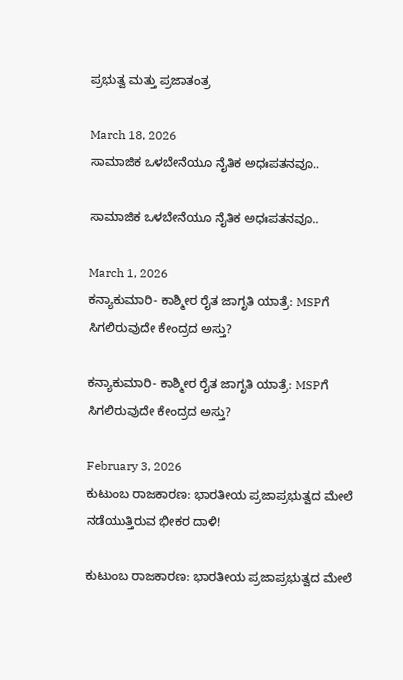ಪ್ರಭುತ್ವ ಮತ್ತು ಪ್ರಜಾತಂತ್ರ

March 18, 2026
ಸಾಮಾಜಿಕ ಒಳಬೇನೆಯೂ ನೈತಿಕ ಅಧಃಪತನವೂ..

ಸಾಮಾಜಿಕ ಒಳಬೇನೆಯೂ ನೈತಿಕ ಅಧಃಪತನವೂ..

March 1, 2026
ಕನ್ಯಾಕುಮಾರಿ- ಕಾಶ್ಮೀರ ರೈತ ಜಾಗೃತಿ ಯಾತ್ರೆ: MSPಗೆ ಸಿಗಲಿರುವುದೇ ಕೇಂದ್ರದ ಅಸ್ತು?

ಕನ್ಯಾಕುಮಾರಿ- ಕಾಶ್ಮೀರ ರೈತ ಜಾಗೃತಿ ಯಾತ್ರೆ: MSPಗೆ ಸಿಗಲಿರುವುದೇ ಕೇಂದ್ರದ ಅಸ್ತು?

February 3, 2026
ಕುಟುಂಬ ರಾಜಕಾರಣ: ಭಾರತೀಯ ಪ್ರಜಾಪ್ರಭುತ್ವದ ಮೇಲೆ ನಡೆಯುತ್ತಿರುವ ಭೀಕರ ದಾಳಿ!

ಕುಟುಂಬ ರಾಜಕಾರಣ: ಭಾರತೀಯ ಪ್ರಜಾಪ್ರಭುತ್ವದ ಮೇಲೆ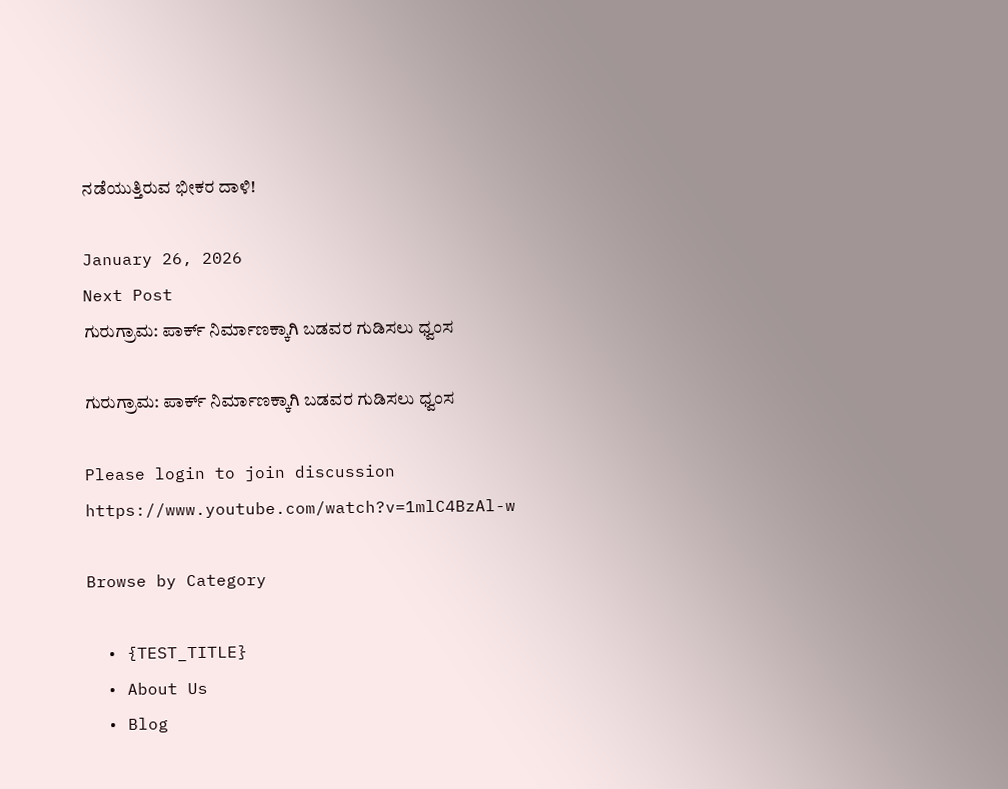ನಡೆಯುತ್ತಿರುವ ಭೀಕರ ದಾಳಿ!

January 26, 2026
Next Post
ಗುರುಗ್ರಾಮ: ಪಾರ್ಕ್ ನಿರ್ಮಾಣಕ್ಕಾಗಿ ಬಡವರ ಗುಡಿಸಲು ಧ್ವಂಸ

ಗುರುಗ್ರಾಮ: ಪಾರ್ಕ್ ನಿರ್ಮಾಣಕ್ಕಾಗಿ ಬಡವರ ಗುಡಿಸಲು ಧ್ವಂಸ

Please login to join discussion
https://www.youtube.com/watch?v=1mlC4BzAl-w

Browse by Category

  • {TEST_TITLE}
  • About Us
  • Blog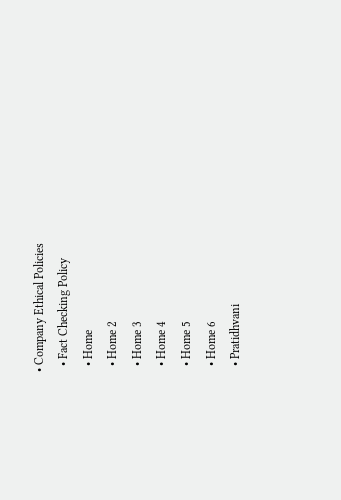• Company Ethical Policies
  • Fact Checking Policy
  • Home
  • Home 2
  • Home 3
  • Home 4
  • Home 5
  • Home 6
  • Pratidhvani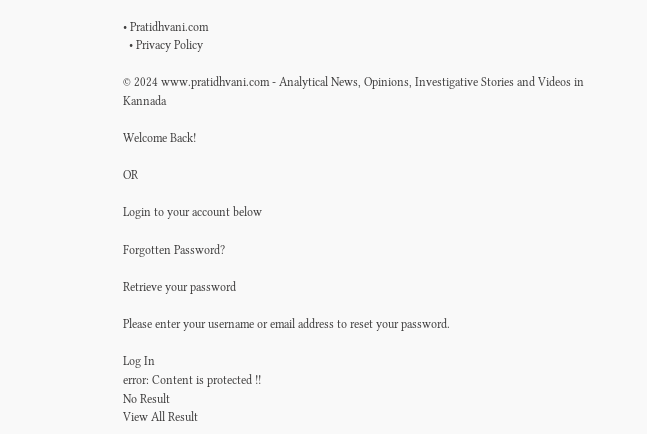• Pratidhvani.com
  • Privacy Policy

© 2024 www.pratidhvani.com - Analytical News, Opinions, Investigative Stories and Videos in Kannada

Welcome Back!

OR

Login to your account below

Forgotten Password?

Retrieve your password

Please enter your username or email address to reset your password.

Log In
error: Content is protected !!
No Result
View All Result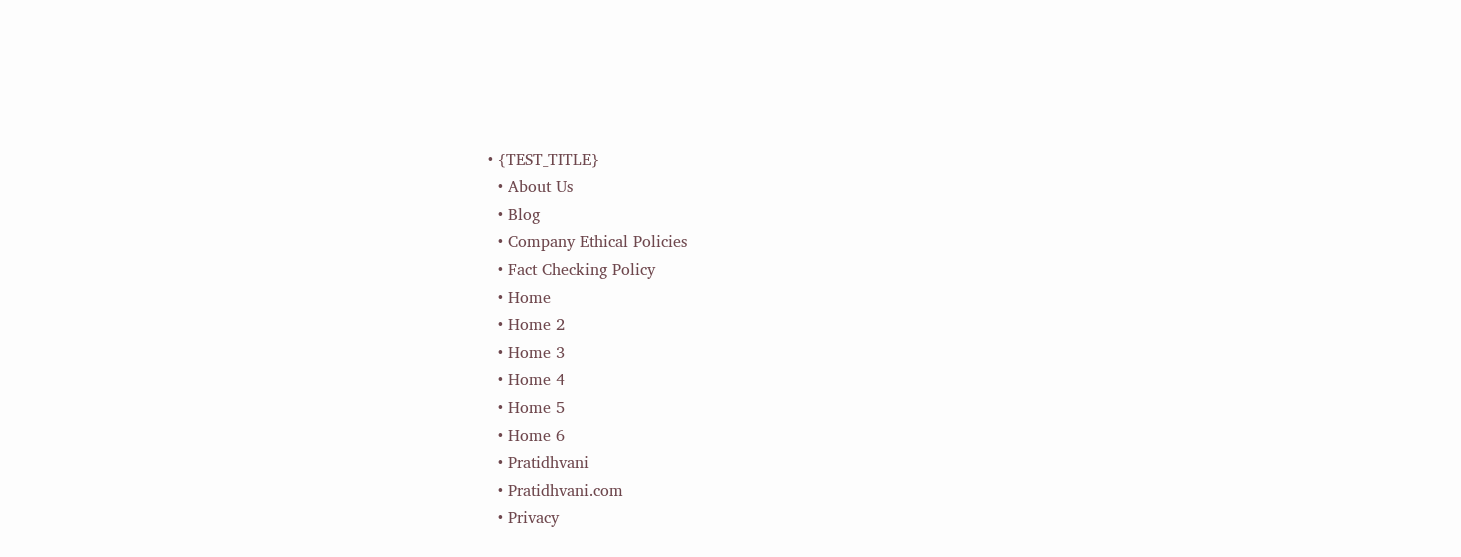• {TEST_TITLE}
  • About Us
  • Blog
  • Company Ethical Policies
  • Fact Checking Policy
  • Home
  • Home 2
  • Home 3
  • Home 4
  • Home 5
  • Home 6
  • Pratidhvani
  • Pratidhvani.com
  • Privacy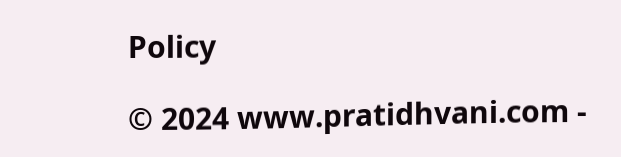Policy

© 2024 www.pratidhvani.com -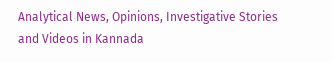Analytical News, Opinions, Investigative Stories and Videos in Kannada